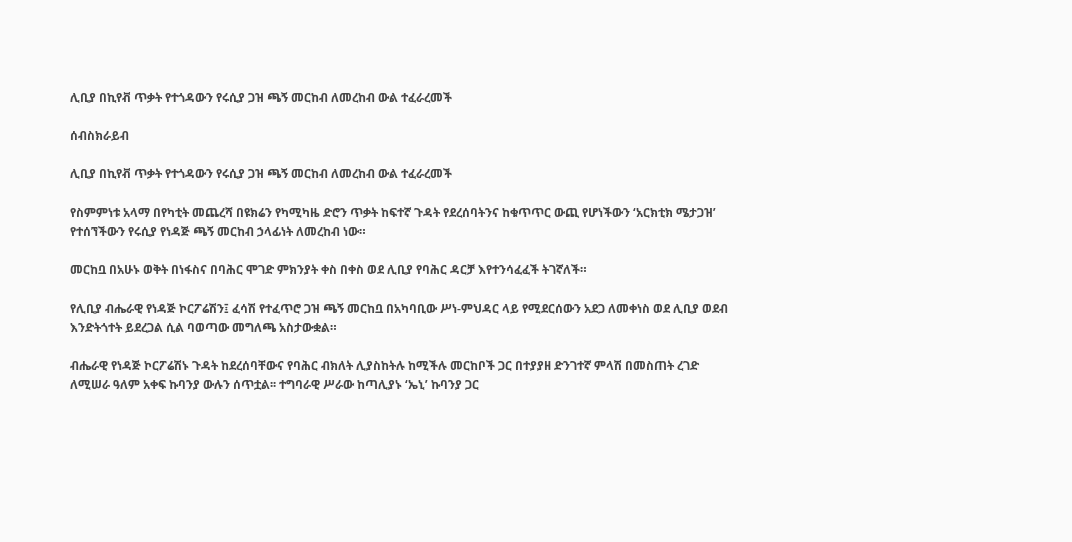ሊቢያ በኪየቭ ጥቃት የተጎዳውን የሩሲያ ጋዝ ጫኝ መርከብ ለመረከብ ውል ተፈራረመች

ሰብስክራይብ

ሊቢያ በኪየቭ ጥቃት የተጎዳውን የሩሲያ ጋዝ ጫኝ መርከብ ለመረከብ ውል ተፈራረመች

የስምምነቱ አላማ በየካቲት መጨረሻ በዩክሬን የካሚካዜ ድሮን ጥቃት ከፍተኛ ጉዳት የደረሰባትንና ከቁጥጥር ውጪ የሆነችውን ‘አርክቲክ ሜታጋዝ’ የተሰኘችውን የሩሲያ የነዳጅ ጫኝ መርከብ ኃላፊነት ለመረከብ ነው።

መርከቧ በአሁኑ ወቅት በነፋስና በባሕር ሞገድ ምክንያት ቀስ በቀስ ወደ ሊቢያ የባሕር ዳርቻ እየተንሳፈፈች ትገኛለች።

የሊቢያ ብሔራዊ የነዳጅ ኮርፖሬሽን፤ ፈሳሽ የተፈጥሮ ጋዝ ጫኝ መርከቧ በአካባቢው ሥነ-ምህዳር ላይ የሚደርሰውን አደጋ ለመቀነስ ወደ ሊቢያ ወደብ እንድትጎተት ይደረጋል ሲል ባወጣው መግለጫ አስታውቋል።

ብሔራዊ የነዳጅ ኮርፖሬሽኑ ጉዳት ከደረሰባቸውና የባሕር ብክለት ሊያስከትሉ ከሚችሉ መርከቦች ጋር በተያያዘ ድንገተኛ ምላሽ በመስጠት ረገድ ለሚሠራ ዓለም አቀፍ ኩባንያ ውሉን ሰጥቷል፡፡ ተግባራዊ ሥራው ከጣሊያኑ ‘ኤኒ’ ኩባንያ ጋር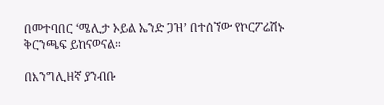በመተባበር ‘ሜሊታ ኦይል ኤንድ ጋዝ’ በተሰኘው የኮርፖሬሽኑ ቅርንጫፍ ይከናወናል።

በእንግሊዘኛ ያንብቡ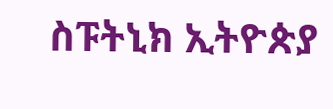ስፑትኒክ ኢትዮጵያ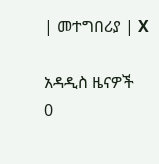| መተግበሪያ | X

አዳዲስ ዜናዎች
0